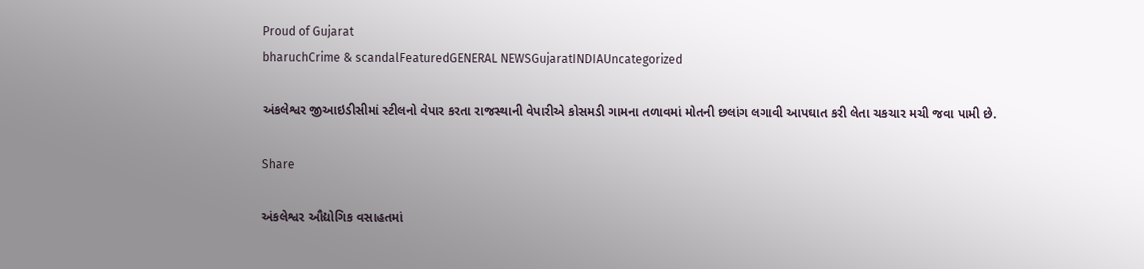Proud of Gujarat
bharuchCrime & scandalFeaturedGENERAL NEWSGujaratINDIAUncategorized

અંકલેશ્વર જીઆઇડીસીમાં સ્ટીલનો વેપાર કરતા રાજસ્થાની વેપારીએ કોસમડી ગામના તળાવમાં મોતની છલાંગ લગાવી આપઘાત કરી લેતા ચકચાર મચી જવા પામી છે.

Share

અંકલેશ્વર ઔદ્યોગિક વસાહતમાં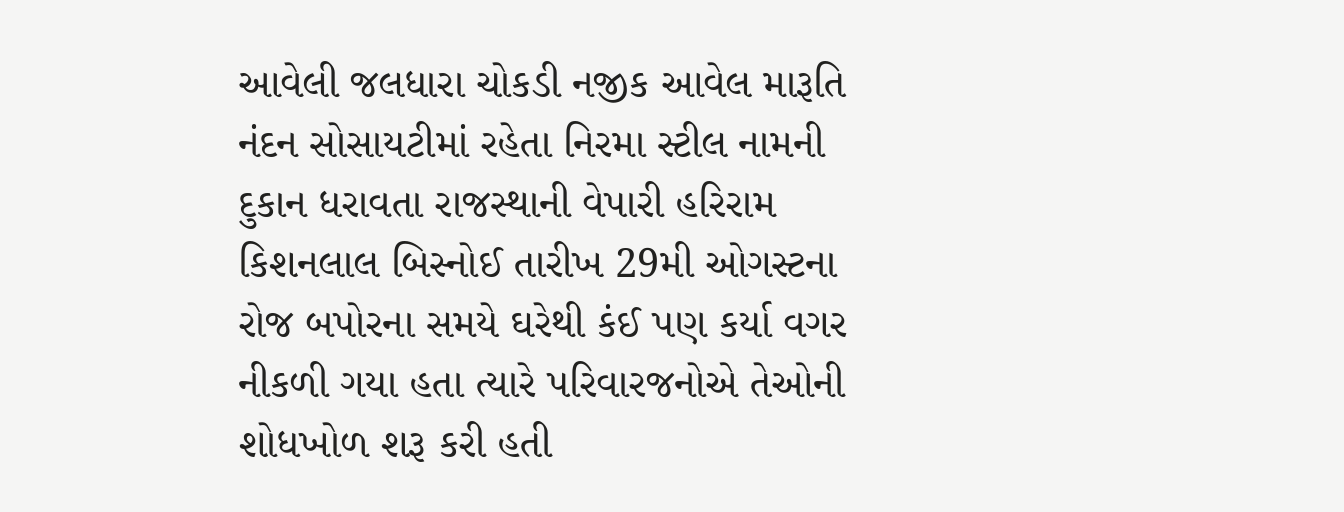આવેલી જલધારા ચોકડી નજીક આવેલ મારૂતિ નંદન સોસાયટીમાં રહેતા નિરમા સ્ટીલ નામની દુકાન ધરાવતા રાજસ્થાની વેપારી હરિરામ કિશનલાલ બિસ્નોઈ તારીખ 29મી ઓગસ્ટના રોજ બપોરના સમયે ઘરેથી કંઈ પણ કર્યા વગર નીકળી ગયા હતા ત્યારે પરિવારજનોએ તેઓની શોધખોળ શરૂ કરી હતી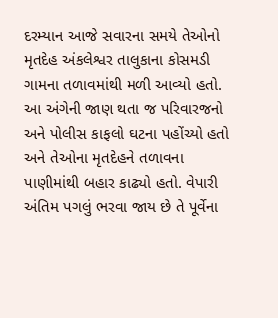દરમ્યાન આજે સવારના સમયે તેઓનો મૃતદેહ અંકલેશ્વર તાલુકાના કોસમડી ગામના તળાવમાંથી મળી આવ્યો હતો. આ અંગેની જાણ થતા જ પરિવારજનો અને પોલીસ કાફલો ઘટના પહોંચ્યો હતો અને તેઓના મૃતદેહને તળાવના પાણીમાંથી બહાર કાઢ્યો હતો. વેપારી અંતિમ પગલું ભરવા જાય છે તે પૂર્વેના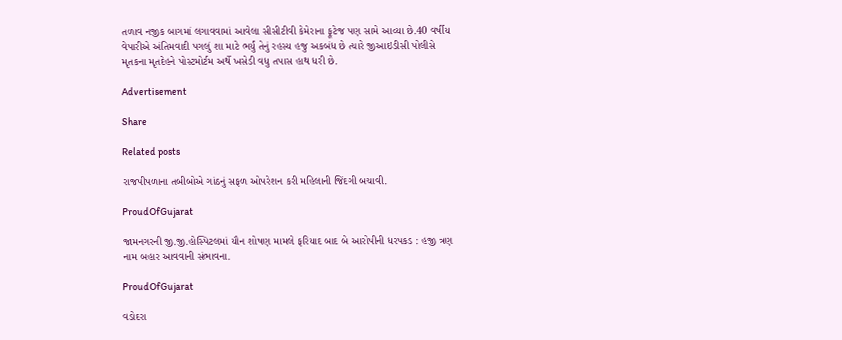તળાવ નજીક બાગમાં લગાવવામાં આવેલા સીસીટીવી કેમેરાના ફૂટેજ પણ સામે આવ્યા છે.40 વર્ષીય વેપારીએ અંતિમવાદી પગલું શા માટે ભર્યું તેનું રહસ્ય હજુ અકબંધ છે ત્યારે જીઆઇડીસી પોલીસે મૃતકના મૃતદેહને પોસ્ટમોર્ટમ અર્થે ખસેડી વધુ તપાસ હાથ ધરી છે.

Advertisement

Share

Related posts

રાજપીપળાના તબીબોએ ગાંઠનું સફળ ઓપરેશન કરી મહિલાની જિંદગી બચાવી.

ProudOfGujarat

જામનગરની જી.જી.હોસ્પિટલમાં યૌન શોષણ મામલે ફરિયાદ બાદ બે આરોપીની ધરપકડ : હજી ત્રણ નામ બહાર આવવાની સંભાવના.

ProudOfGujarat

વડોદરા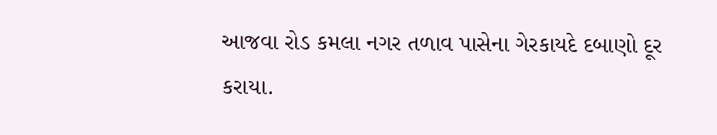આજવા રોડ કમલા નગર તળાવ પાસેના ગેરકાયદે દબાણો દૂર કરાયા.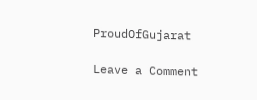ProudOfGujarat

Leave a Comment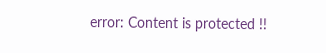error: Content is protected !!